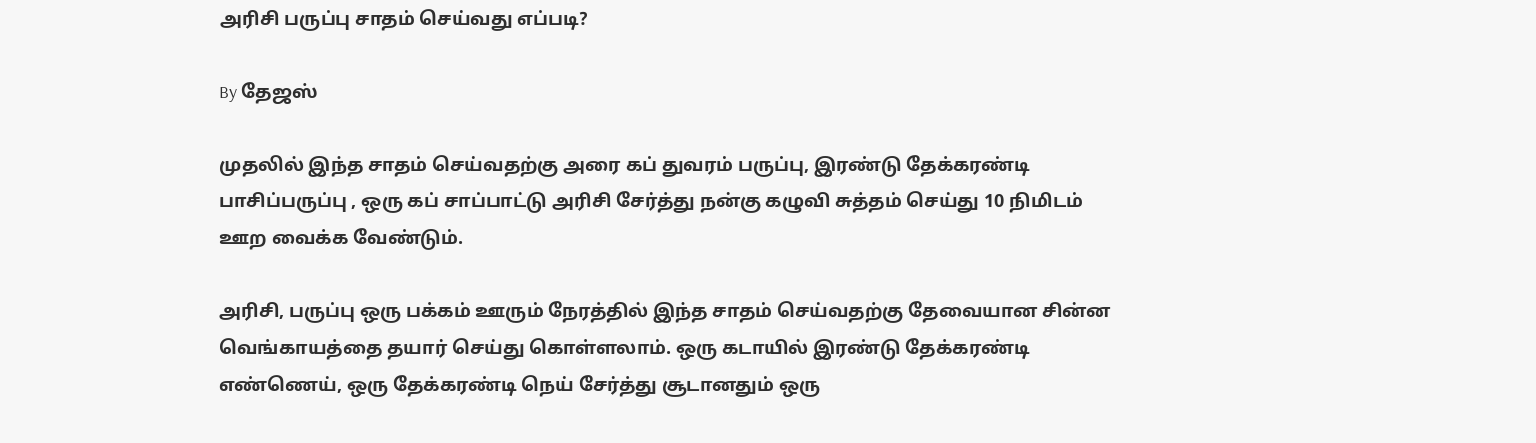அரிசி பருப்பு சாதம் செய்வது எப்படி?

By தேஜஸ்

முதலில் இந்த சாதம் செய்வதற்கு அரை கப் துவரம் பருப்பு, இரண்டு தேக்கரண்டி பாசிப்பருப்பு , ஒரு கப் சாப்பாட்டு அரிசி சேர்த்து நன்கு கழுவி சுத்தம் செய்து 10 நிமிடம் ஊற வைக்க வேண்டும்.

அரிசி, பருப்பு ஒரு பக்கம் ஊரும் நேரத்தில் இந்த சாதம் செய்வதற்கு தேவையான சின்ன வெங்காயத்தை தயார் செய்து கொள்ளலாம். ஒரு கடாயில் இரண்டு தேக்கரண்டி எண்ணெய், ஒரு தேக்கரண்டி நெய் சேர்த்து சூடானதும் ஒரு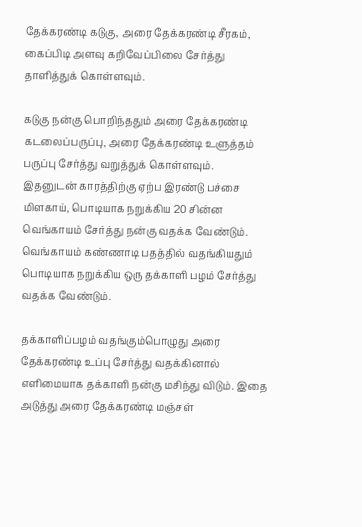தேக்கரண்டி கடுகு, அரை தேக்கரண்டி சீரகம், கைப்பிடி அளவு கறிவேப்பிலை சேர்த்து தாளித்துக் கொள்ளவும்.

கடுகு நன்கு பொறிந்ததும் அரை தேக்கரண்டி கடலைப்பருப்பு, அரை தேக்கரண்டி உளுத்தம் பருப்பு சேர்த்து வறுத்துக் கொள்ளவும். இதனுடன் காரத்திற்கு ஏற்ப இரண்டு பச்சை மிளகாய், பொடியாக நறுக்கிய 20 சின்ன வெங்காயம் சேர்த்து நன்கு வதக்க வேண்டும். வெங்காயம் கண்ணாடி பதத்தில் வதங்கியதும் பொடியாக நறுக்கிய ஒரு தக்காளி பழம் சேர்த்து வதக்க வேண்டும்.

தக்காளிப்பழம் வதங்கும்பொழுது அரை தேக்கரண்டி உப்பு சேர்த்து வதக்கினால் எளிமையாக தக்காளி நன்கு மசிந்து விடும். இதை அடுத்து அரை தேக்கரண்டி மஞ்சள்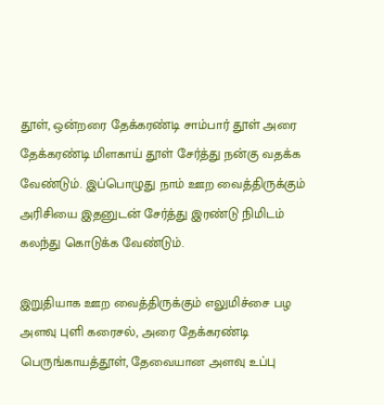தூள், ஒன்றரை தேக்கரண்டி சாம்பார் தூள் அரை தேக்கரண்டி மிளகாய் தூள் சேர்த்து நன்கு வதக்க வேண்டும். இப்பொழுது நாம் ஊற வைத்திருக்கும் அரிசியை இதனுடன் சேர்த்து இரண்டு நிமிடம் கலந்து கொடுக்க வேண்டும்.

இறுதியாக ஊற வைத்திருக்கும் எலுமிச்சை பழ அளவு புளி கரைசல், அரை தேக்கரண்டி பெருங்காயத்தூள், தேவையான அளவு உப்பு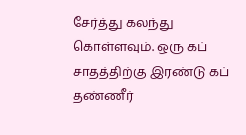சேர்த்து கலந்து கொள்ளவும். ஒரு கப் சாதத்திற்கு இரண்டு கப் தண்ணீர்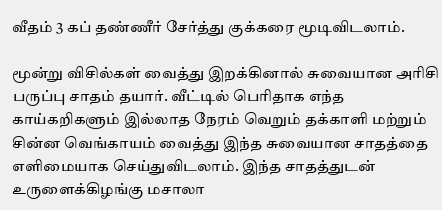வீதம் 3 கப் தண்ணீர் சேர்த்து குக்கரை மூடிவிடலாம்.

மூன்று விசில்கள் வைத்து இறக்கினால் சுவையான அரிசி பருப்பு சாதம் தயார். வீட்டில் பெரிதாக எந்த காய்கறிகளும் இல்லாத நேரம் வெறும் தக்காளி மற்றும் சின்ன வெங்காயம் வைத்து இந்த சுவையான சாதத்தை எளிமையாக செய்துவிடலாம். இந்த சாதத்துடன் உருளைக்கிழங்கு மசாலா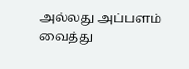அல்லது அப்பளம் வைத்து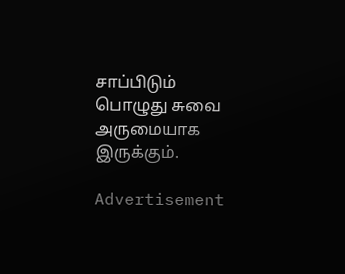சாப்பிடும் பொழுது சுவை அருமையாக இருக்கும்.

Advertisement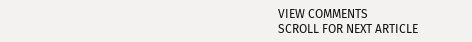VIEW COMMENTS
SCROLL FOR NEXT ARTICLE